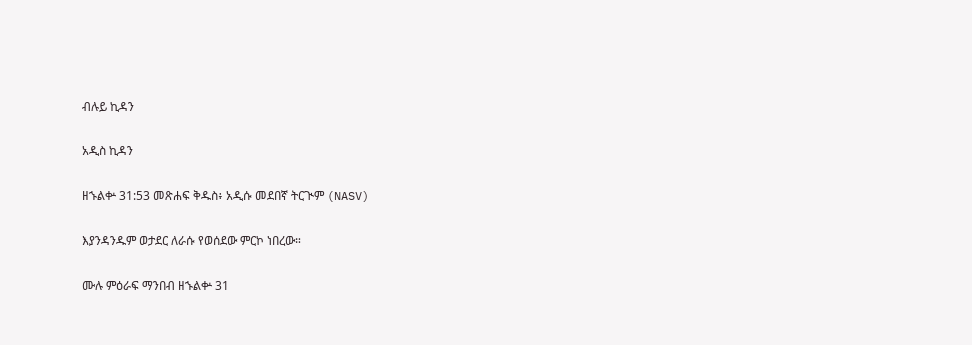ብሉይ ኪዳን

አዲስ ኪዳን

ዘኁልቍ 31:53 መጽሐፍ ቅዱስ፥ አዲሱ መደበኛ ትርጒም (NASV)

እያንዳንዱም ወታደር ለራሱ የወሰደው ምርኮ ነበረው።

ሙሉ ምዕራፍ ማንበብ ዘኁልቍ 31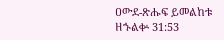ዐውደ-ጽሑፍ ይመልከቱ ዘኁልቍ 31:53